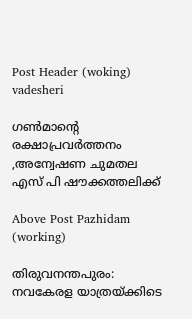Post Header (woking) vadesheri

ഗൺമാന്റെ രക്ഷാപ്രവർത്തനം ,അന്വേഷണ ചുമതല എസ് പി ഷൗക്കത്തലിക്ക്

Above Post Pazhidam (working)

തിരുവനന്തപുരം: നവകേരള യാത്രയ്ക്കിടെ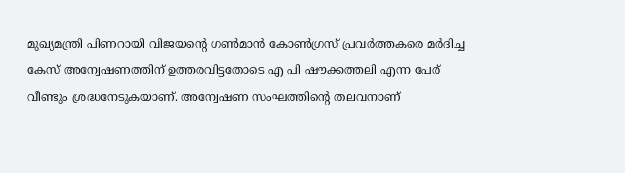മുഖ്യമന്ത്രി പിണറായി വിജയന്റെ ഗണ്‍മാന്‍ കോണ്‍ഗ്രസ് പ്രവര്‍ത്തകരെ മര്‍ദിച്ച കേസ് അന്വേഷണത്തിന് ഉത്തരവിട്ടതോടെ എ പി ഷൗക്കത്തലി എന്ന പേര് വീണ്ടും ശ്രദ്ധനേടുകയാണ്. അന്വേഷണ സംഘത്തിന്റെ തലവനാണ്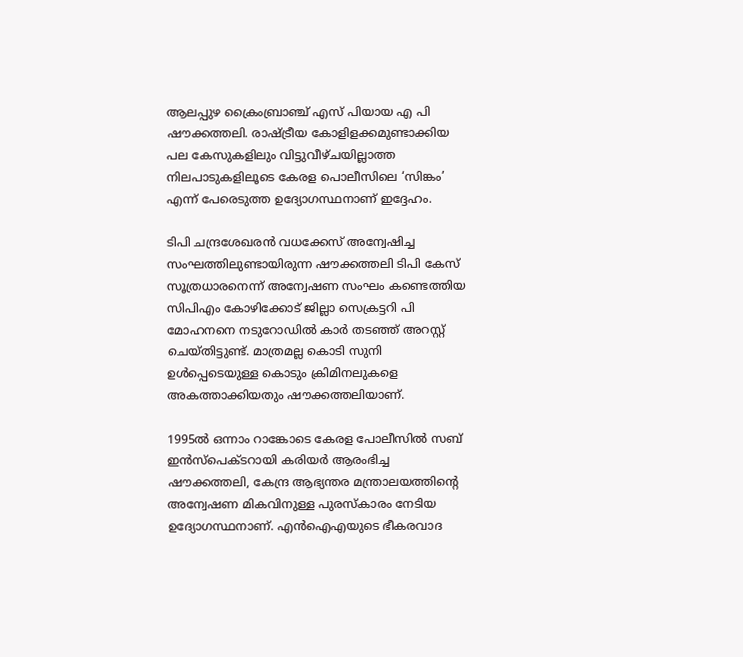ആലപ്പുഴ ക്രൈംബ്രാഞ്ച് എസ് പിയായ എ പി ഷൗക്കത്തലി. രാഷ്ട്രീയ കോളിളക്കമുണ്ടാക്കിയ പല കേസുകളിലും വിട്ടുവീഴ്ചയില്ലാത്ത നിലപാടുകളിലൂടെ കേരള പൊലീസിലെ ‘സിങ്കം’ എന്ന് പേരെടുത്ത ഉദ്യോഗസ്ഥനാണ് ഇദ്ദേഹം.

ടിപി ചന്ദ്രശേഖരന്‍ വധക്കേസ് അന്വേഷിച്ച സംഘത്തിലുണ്ടായിരുന്ന ഷൗക്കത്തലി ടിപി കേസ് സൂത്രധാരനെന്ന് അന്വേഷണ സംഘം കണ്ടെത്തിയ സിപിഎം കോഴിക്കോട് ജില്ലാ സെക്രട്ടറി പി മോഹനനെ നടുറോഡില്‍ കാര്‍ തടഞ്ഞ് അറസ്റ്റ് ചെയ്തിട്ടുണ്ട്. മാത്രമല്ല കൊടി സുനി ഉള്‍പ്പെടെയുള്ള കൊടും ക്രിമിനലുകളെ അകത്താക്കിയതും ഷൗക്കത്തലിയാണ്.

1995ല്‍ ഒന്നാം റാങ്കോടെ കേരള പോലീസില്‍ സബ് ഇന്‍സ്‌പെക്ടറായി കരിയര്‍ ആരംഭിച്ച ഷൗക്കത്തലി, കേന്ദ്ര ആഭ്യന്തര മന്ത്രാലയത്തിന്റെ അന്വേഷണ മികവിനുള്ള പുരസ്‌കാരം നേടിയ ഉദ്യോഗസ്ഥനാണ്. എന്‍ഐഎയുടെ ഭീകരവാദ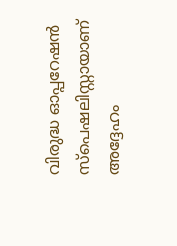വിരുദ്ധ ഓപ്പറേഷന്‍ സ്‌പെഷലിസ്റ്റായാണ് അദ്ദേഹം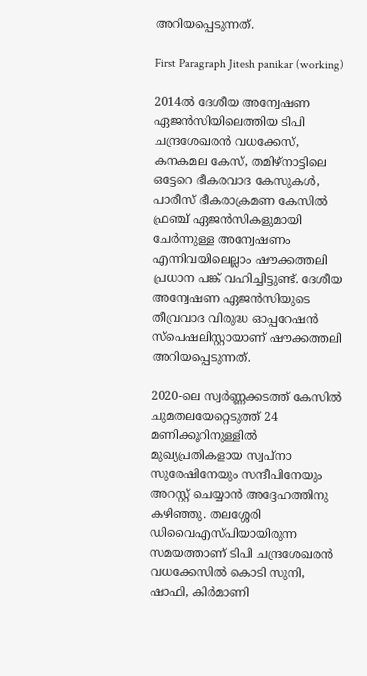അറിയപ്പെടുന്നത്.

First Paragraph Jitesh panikar (working)

2014ല്‍ ദേശീയ അന്വേഷണ ഏജന്‍സിയിലെത്തിയ ടിപി ചന്ദ്രശേഖരന്‍ വധക്കേസ്, കനകമല കേസ്, തമിഴ്നാട്ടിലെ ഒട്ടേറെ ഭീകരവാദ കേസുകള്‍, പാരീസ് ഭീകരാക്രമണ കേസില്‍ ഫ്രഞ്ച് ഏജന്‍സികളുമായി ചേര്‍ന്നുള്ള അന്വേഷണം എന്നിവയിലെല്ലാം ഷൗക്കത്തലി പ്രധാന പങ്ക് വഹിച്ചിട്ടുണ്ട്. ദേശീയ അന്വേഷണ ഏജന്‍സിയുടെ തീവ്രവാദ വിരുദ്ധ ഓപ്പറേഷന്‍ സ്‌പെഷലിസ്റ്റായാണ് ഷൗക്കത്തലി അറിയപ്പെടുന്നത്.

2020-ലെ സ്വര്‍ണ്ണക്കടത്ത് കേസില്‍ ചുമതലയേറ്റെടുത്ത് 24 മണിക്കൂറിനുള്ളില്‍ മുഖ്യപ്രതികളായ സ്വപ്നാ സുരേഷിനേയും സന്ദീപിനേയും അറസ്റ്റ് ചെയ്യാന്‍ അദ്ദേഹത്തിനു കഴിഞ്ഞു. തലശ്ശേരി ഡിവൈഎസ്പിയായിരുന്ന സമയത്താണ് ടിപി ചന്ദ്രശേഖരന്‍ വധക്കേസില്‍ കൊടി സുനി, ഷാഫി, കിര്‍മാണി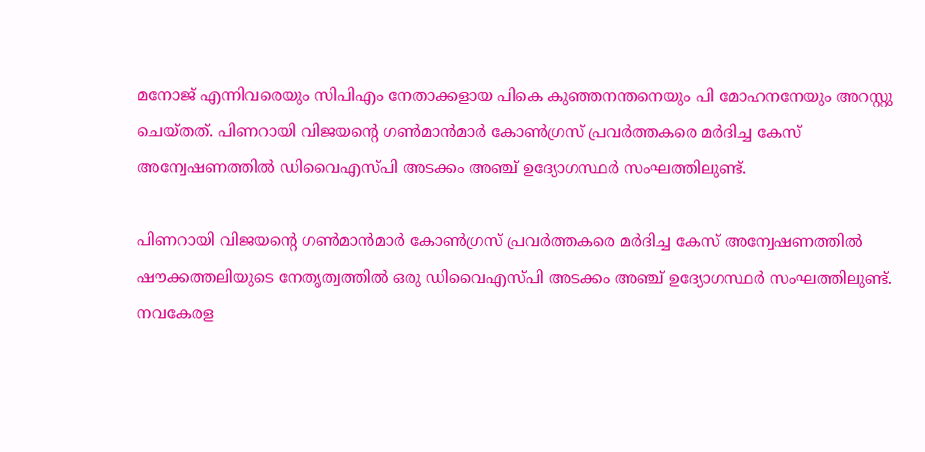മനോജ് എന്നിവരെയും സിപിഎം നേതാക്കളായ പികെ കുഞ്ഞനന്തനെയും പി മോഹനനേയും അറസ്റ്റു ചെയ്തത്. പിണറായി വിജയന്റെ ഗണ്‍മാന്‍മാര്‍ കോണ്‍ഗ്രസ് പ്രവര്‍ത്തകരെ മര്‍ദിച്ച കേസ് അന്വേഷണത്തില്‍ ഡിവൈഎസ്പി അടക്കം അഞ്ച് ഉദ്യോഗസ്ഥര്‍ സംഘത്തിലുണ്ട്.

പിണറായി വിജയന്റെ ഗണ്‍മാന്‍മാര്‍ കോണ്‍ഗ്രസ് പ്രവര്‍ത്തകരെ മര്‍ദിച്ച കേസ് അന്വേഷണത്തില്‍ ഷൗക്കത്തലിയുടെ നേതൃത്വത്തില്‍ ഒരു ഡിവൈഎസ്പി അടക്കം അഞ്ച് ഉദ്യോഗസ്ഥര്‍ സംഘത്തിലുണ്ട്. നവകേരള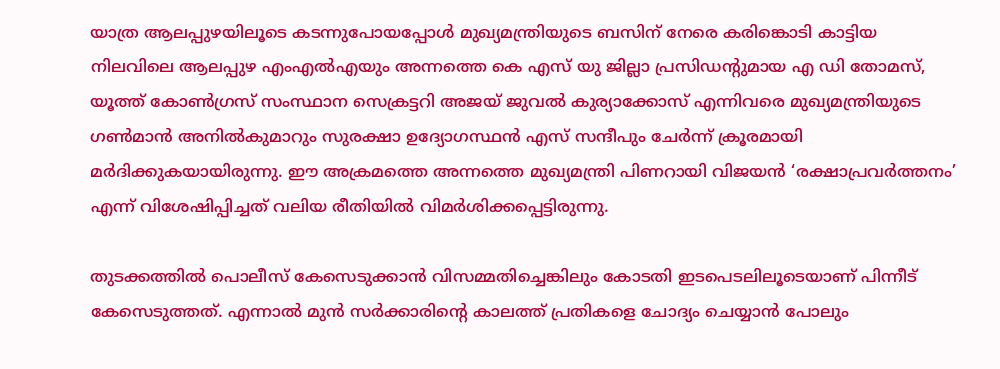യാത്ര ആലപ്പുഴയിലൂടെ കടന്നുപോയപ്പോള്‍ മുഖ്യമന്ത്രിയുടെ ബസിന് നേരെ കരിങ്കൊടി കാട്ടിയ നിലവിലെ ആലപ്പുഴ എംഎല്‍എയും അന്നത്തെ കെ എസ് യു ജില്ലാ പ്രസിഡന്റുമായ എ ഡി തോമസ്, യൂത്ത് കോണ്‍ഗ്രസ് സംസ്ഥാന സെക്രട്ടറി അജയ് ജുവല്‍ കുര്യാക്കോസ് എന്നിവരെ മുഖ്യമന്ത്രിയുടെ ഗണ്‍മാന്‍ അനില്‍കുമാറും സുരക്ഷാ ഉദ്യോഗസ്ഥന്‍ എസ് സന്ദീപും ചേര്‍ന്ന് ക്രൂരമായി മര്‍ദിക്കുകയായിരുന്നു. ഈ അക്രമത്തെ അന്നത്തെ മുഖ്യമന്ത്രി പിണറായി വിജയന്‍ ‘രക്ഷാപ്രവര്‍ത്തനം’ എന്ന് വിശേഷിപ്പിച്ചത് വലിയ രീതിയില്‍ വിമര്‍ശിക്കപ്പെട്ടിരുന്നു.

തുടക്കത്തില്‍ പൊലീസ് കേസെടുക്കാന്‍ വിസമ്മതിച്ചെങ്കിലും കോടതി ഇടപെടലിലൂടെയാണ് പിന്നീട് കേസെടുത്തത്. എന്നാല്‍ മുന്‍ സര്‍ക്കാരിന്റെ കാലത്ത് പ്രതികളെ ചോദ്യം ചെയ്യാന്‍ പോലും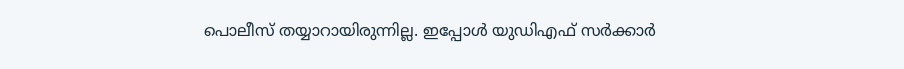പൊലീസ് തയ്യാറായിരുന്നില്ല. ഇപ്പോള്‍ യുഡിഎഫ് സര്‍ക്കാര്‍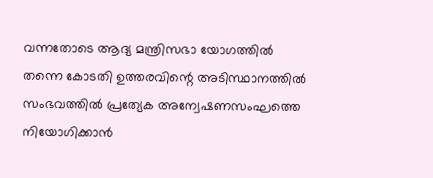വന്നതോടെ ആദ്യ മന്ത്രിസഭാ യോഗത്തില്‍ തന്നെ കോടതി ഉത്തരവിന്റെ അടിസ്ഥാനത്തിൽ സംഭവത്തിൽ പ്രത്യേക അന്വേഷണസംഘത്തെ നിയോഗിക്കാന്‍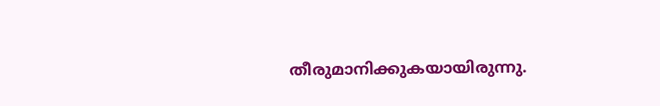തീരുമാനിക്കുകയായിരുന്നു.